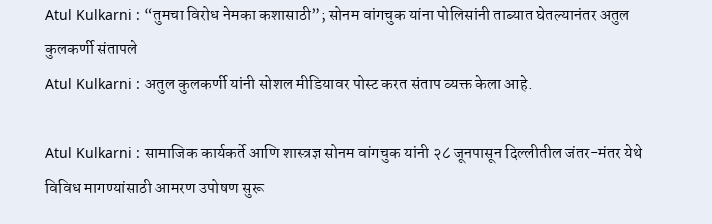Atul Kulkarni : “तुमचा विरोध नेमका कशासाठी”; सोनम वांगचुक यांना पोलिसांनी ताब्यात घेतल्यानंतर अतुल कुलकर्णी संतापले
Atul Kulkarni : अतुल कुलकर्णी यांनी सोशल मीडियावर पोस्ट करत संताप व्यक्त केला आहे.

Atul Kulkarni : सामाजिक कार्यकर्ते आणि शास्त्रज्ञ सोनम वांगचुक यांनी २८ जूनपासून दिल्लीतील जंतर-मंतर येथे विविध मागण्यांसाठी आमरण उपोषण सुरू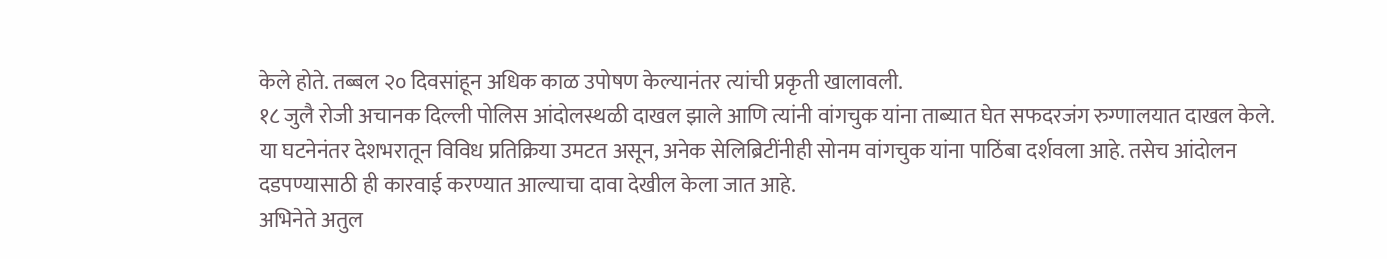केले होते. तब्बल २० दिवसांहून अधिक काळ उपोषण केल्यानंतर त्यांची प्रकृती खालावली.
१८ जुलै रोजी अचानक दिल्ली पोलिस आंदोलस्थळी दाखल झाले आणि त्यांनी वांगचुक यांना ताब्यात घेत सफदरजंग रुग्णालयात दाखल केले. या घटनेनंतर देशभरातून विविध प्रतिक्रिया उमटत असून, अनेक सेलिब्रिटींनीही सोनम वांगचुक यांना पाठिंबा दर्शवला आहे. तसेच आंदोलन दडपण्यासाठी ही कारवाई करण्यात आल्याचा दावा देखील केला जात आहे.
अभिनेते अतुल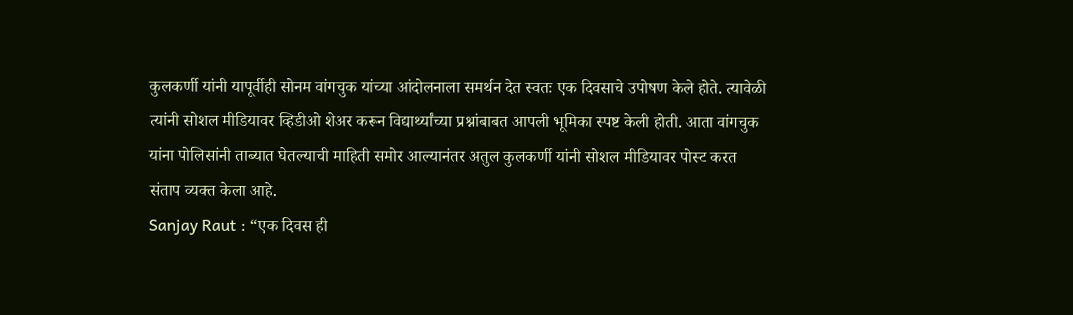कुलकर्णी यांनी यापूर्वीही सोनम वांगचुक यांच्या आंदोलनाला समर्थन देत स्वतः एक दिवसाचे उपोषण केले होते. त्यावेळी त्यांनी सोशल मीडियावर व्हिडीओ शेअर करून विद्यार्थ्यांच्या प्रश्नांबाबत आपली भूमिका स्पष्ट केली होती. आता वांगचुक यांना पोलिसांनी ताब्यात घेतल्याची माहिती समोर आल्यानंतर अतुल कुलकर्णी यांनी सोशल मीडियावर पोस्ट करत संताप व्यक्त केला आहे.
Sanjay Raut : “एक दिवस ही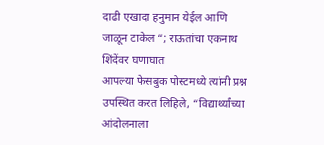दाढी एखादा हनुमान येईल आणि जाळून टाकेल “; राऊतांचा एकनाथ शिंदेंवर घणाघात
आपल्या फेसबुक पोस्टमध्ये त्यांनी प्रश्न उपस्थित करत लिहिले, “विद्यार्थ्यांच्या आंदोलनाला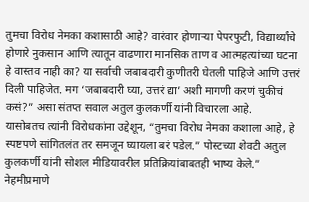तुमचा विरोध नेमका कशासाठी आहे? वारंवार होणाऱ्या पेपरफुटी, विद्यार्थ्यांचे होणारे नुकसान आणि त्यातून वाढणारा मानसिक ताण व आत्महत्यांच्या घटना हे वास्तव नाही का? या सर्वाची जबाबदारी कुणीतरी घेतली पाहिजे आणि उत्तरं दिली पाहिजेत. मग ‘जबाबदारी घ्या, उत्तरं द्या’ अशी मागणी करणं चुकीचं कसं?” असा संतप्त सवाल अतुल कुलकर्णी यांनी विचारला आहे.
यासोबतच त्यांनी विरोधकांना उद्देशून, “तुमचा विरोध नेमका कशाला आहे, हे स्पष्टपणे सांगितलंत तर समजून घ्यायला बरं पडेल.” पोस्टच्या शेवटी अतुल कुलकर्णी यांनी सोशल मीडियावरील प्रतिक्रियांबाबतही भाष्य केले.” नेहमीप्रमाणे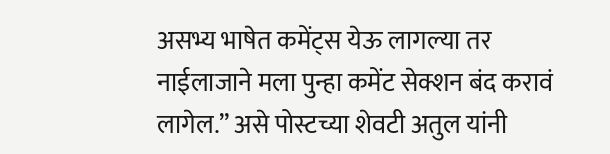असभ्य भाषेत कमेंट्स येऊ लागल्या तर नाईलाजाने मला पुन्हा कमेंट सेक्शन बंद करावं लागेल.” असे पोस्टच्या शेवटी अतुल यांनी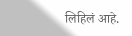लिहिलं आहे.